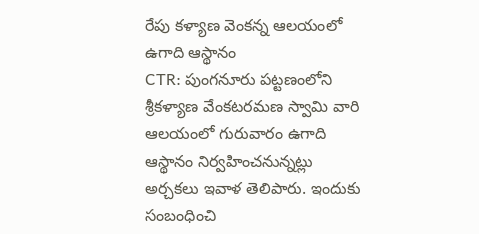రేపు కళ్యాణ వెంకన్న ఆలయంలో ఉగాది ఆస్థానం
CTR: పుంగనూరు పట్టణంలోని శ్రీకళ్యాణ వేంకటరమణ స్వామి వారి ఆలయంలో గురువారం ఉగాది ఆస్థానం నిర్వహించనున్నట్లు అర్చకలు ఇవాళ తెలిపారు. ఇందుకు సంబంధించి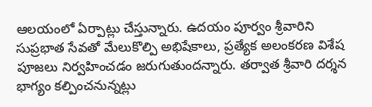ఆలయంలో ఏర్పాట్లు చేస్తున్నారు. ఉదయం పూర్వం శ్రీవారిని సుప్రభాత సేవతో మేలుకొల్పి అభిషేకాలు, ప్రత్యేక అలంకరణ విశేష పూజలు నిర్వహించడం జరుగుతుందన్నారు. తర్వాత శ్రీవారి దర్శన భాగ్యం కల్పించనున్నట్లు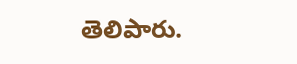తెలిపారు.